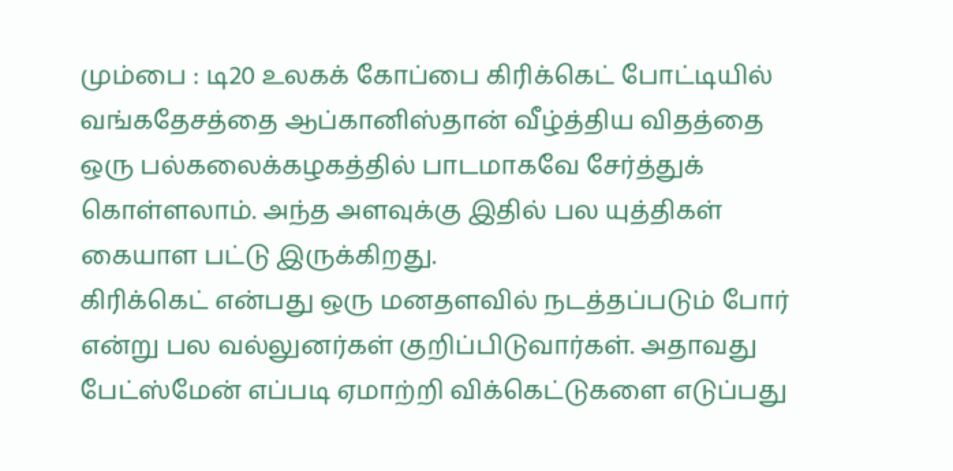மும்பை : டி20 உலகக் கோப்பை கிரிக்கெட் போட்டியில் வங்கதேசத்தை ஆப்கானிஸ்தான் வீழ்த்திய விதத்தை ஒரு பல்கலைக்கழகத்தில் பாடமாகவே சேர்த்துக் கொள்ளலாம். அந்த அளவுக்கு இதில் பல யுத்திகள் கையாள பட்டு இருக்கிறது.
கிரிக்கெட் என்பது ஒரு மனதளவில் நடத்தப்படும் போர் என்று பல வல்லுனர்கள் குறிப்பிடுவார்கள். அதாவது பேட்ஸ்மேன் எப்படி ஏமாற்றி விக்கெட்டுகளை எடுப்பது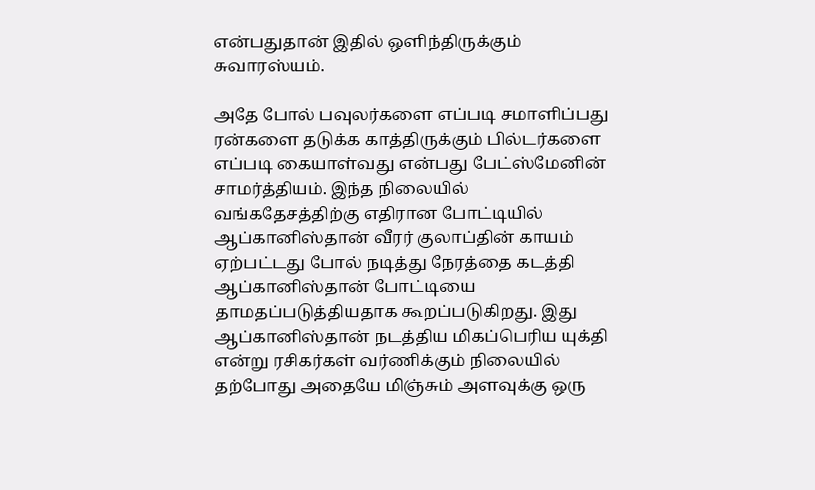என்பதுதான் இதில் ஒளிந்திருக்கும் சுவாரஸ்யம்.

அதே போல் பவுலர்களை எப்படி சமாளிப்பது ரன்களை தடுக்க காத்திருக்கும் பில்டர்களை எப்படி கையாள்வது என்பது பேட்ஸ்மேனின் சாமர்த்தியம். இந்த நிலையில் வங்கதேசத்திற்கு எதிரான போட்டியில் ஆப்கானிஸ்தான் வீரர் குலாப்தின் காயம் ஏற்பட்டது போல் நடித்து நேரத்தை கடத்தி ஆப்கானிஸ்தான் போட்டியை தாமதப்படுத்தியதாக கூறப்படுகிறது. இது ஆப்கானிஸ்தான் நடத்திய மிகப்பெரிய யுக்தி என்று ரசிகர்கள் வர்ணிக்கும் நிலையில் தற்போது அதையே மிஞ்சும் அளவுக்கு ஒரு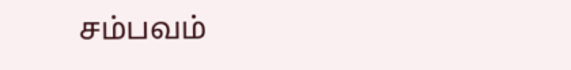சம்பவம்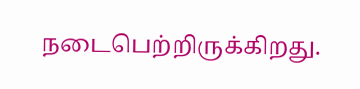நடைபெற்றிருக்கிறது.